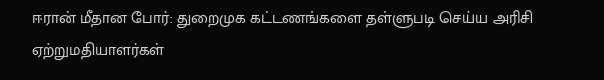ஈரான் மீதான போர்: துறைமுக கட்டணங்களை தள்ளுபடி செய்ய அரிசி ஏற்றுமதியாளர்கள்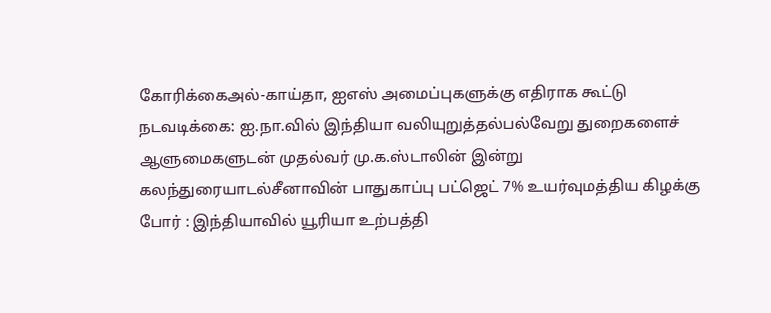கோரிக்கைஅல்-காய்தா, ஐஎஸ் அமைப்புகளுக்கு எதிராக கூட்டு நடவடிக்கை: ஐ.நா.வில் இந்தியா வலியுறுத்தல்பல்வேறு துறைகளைச் ஆளுமைகளுடன் முதல்வர் மு.க.ஸ்டாலின் இன்று கலந்துரையாடல்சீனாவின் பாதுகாப்பு பட்ஜெட் 7% உயர்வுமத்திய கிழக்கு போர் : இந்தியாவில் யூரியா உற்பத்தி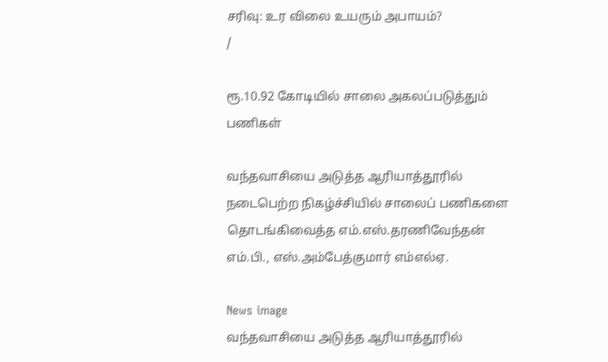சரிவு: உர விலை உயரும் அபாயம்?
/

ரூ.10.92 கோடியில் சாலை அகலப்படுத்தும் பணிகள்

வந்தவாசியை அடுத்த ஆரியாத்தூரில் நடைபெற்ற நிகழ்ச்சியில் சாலைப் பணிகளை தொடங்கிவைத்த எம்.எஸ்.தரணிவேந்தன் எம்.பி., எஸ்.அம்பேத்குமார் எம்எல்ஏ.

News image
வந்தவாசியை அடுத்த ஆரியாத்தூரில்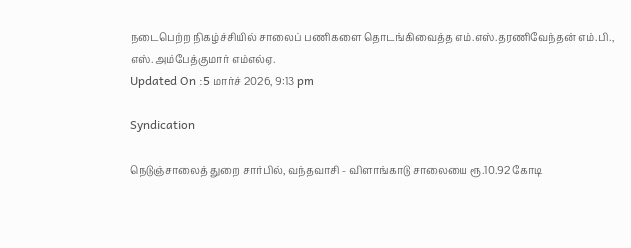நடைபெற்ற நிகழ்ச்சியில் சாலைப் பணிகளை தொடங்கிவைத்த எம்.எஸ்.தரணிவேந்தன் எம்.பி., எஸ்.அம்பேத்குமார் எம்எல்ஏ.
Updated On :5 மார்ச் 2026, 9:13 pm

Syndication

நெடுஞ்சாலைத் துறை சார்பில், வந்தவாசி - விளாங்காடு சாலையை ரூ.10.92 கோடி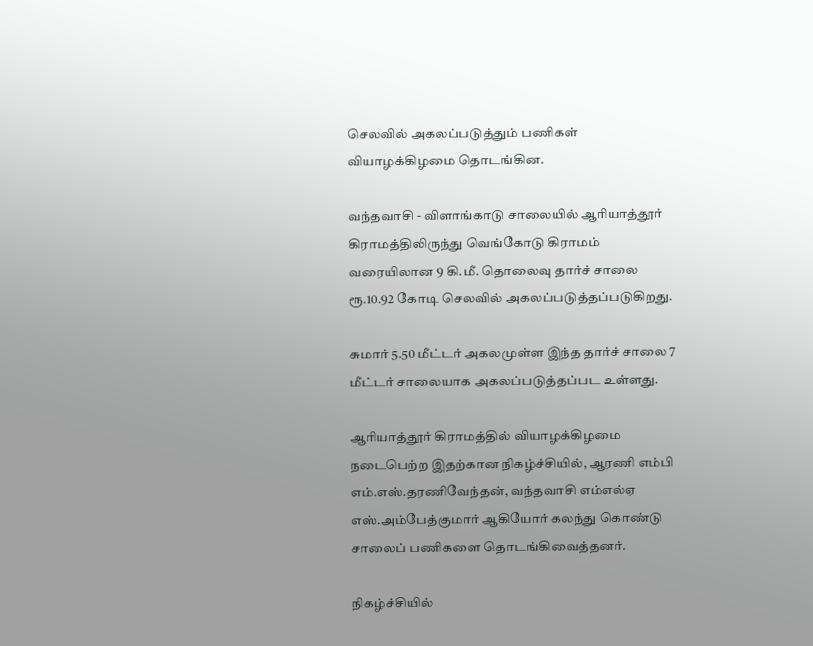செலவில் அகலப்படுத்தும் பணிகள் வியாழக்கிழமை தொடங்கின.

வந்தவாசி - விளாங்காடு சாலையில் ஆரியாத்தூர் கிராமத்திலிருந்து வெங்கோடு கிராமம் வரையிலான 9 கி.மீ. தொலைவு தார்ச் சாலை ரூ.10.92 கோடி செலவில் அகலப்படுத்தப்படுகிறது.

சுமார் 5.50 மீட்டர் அகலமுள்ள இந்த தார்ச் சாலை 7 மீட்டர் சாலையாக அகலப்படுத்தப்பட உள்ளது.

ஆரியாத்தூர் கிராமத்தில் வியாழக்கிழமை நடைபெற்ற இதற்கான நிகழ்ச்சியில், ஆரணி எம்பி எம்.எஸ்.தரணிவேந்தன், வந்தவாசி எம்எல்ஏ எஸ்.அம்பேத்குமார் ஆகியோர் கலந்து கொண்டு சாலைப் பணிகளை தொடங்கிவைத்தனர்.

நிகழ்ச்சியில்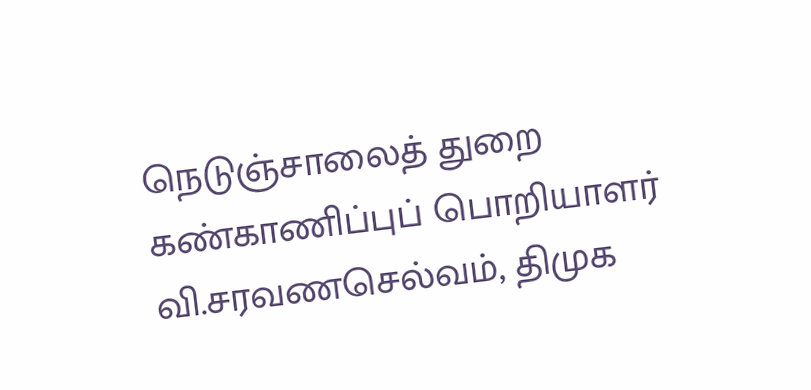நெடுஞ்சாலைத் துறை கண்காணிப்புப் பொறியாளர் வி.சரவணசெல்வம், திமுக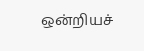ஒன்றியச்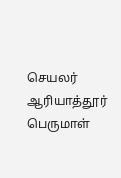செயலர் ஆரியாத்தூர் பெருமாள்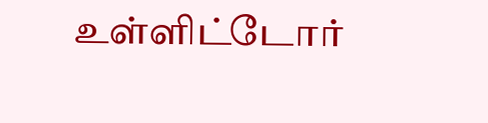உள்ளிட்டோர்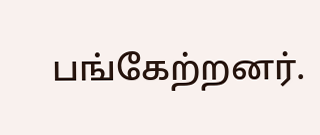பங்கேற்றனர்.